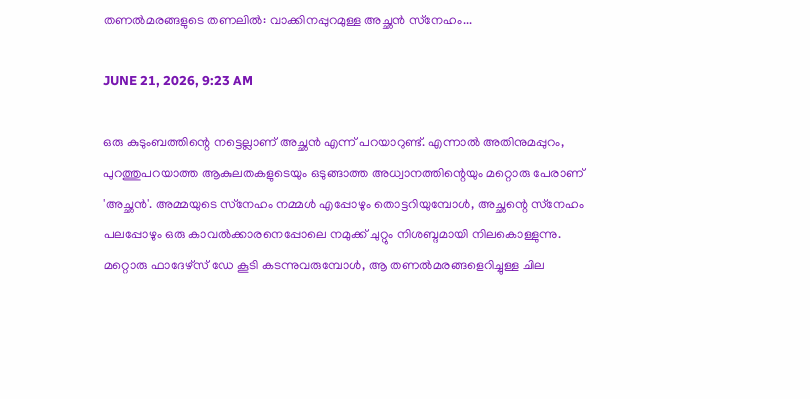തണൽമരങ്ങളുടെ തണലിൽ: വാക്കിനപ്പുറമുള്ള അച്ഛൻ സ്‌നേഹം...

JUNE 21, 2026, 9:23 AM

ഒരു കുടുംബത്തിന്റെ നട്ടെല്ലാണ് അച്ഛൻ എന്ന് പറയാറുണ്ട്. എന്നാൽ അതിനുമപ്പുറം, പുറത്തുപറയാത്ത ആകുലതകളുടെയും ഒടുങ്ങാത്ത അധ്വാനത്തിന്റെയും മറ്റൊരു പേരാണ് 'അച്ഛൻ'. അമ്മയുടെ സ്‌നേഹം നമ്മൾ എപ്പോഴും തൊട്ടറിയുമ്പോൾ, അച്ഛന്റെ സ്‌നേഹം പലപ്പോഴും ഒരു കാവൽക്കാരനെപ്പോലെ നമുക്ക് ചുറ്റും നിശബ്ദമായി നിലകൊള്ളുന്നു. മറ്റൊരു ഫാദേഴ്‌സ് ഡേ കൂടി കടന്നുവരുമ്പോൾ, ആ തണൽമരങ്ങളെറിച്ചുള്ള ചില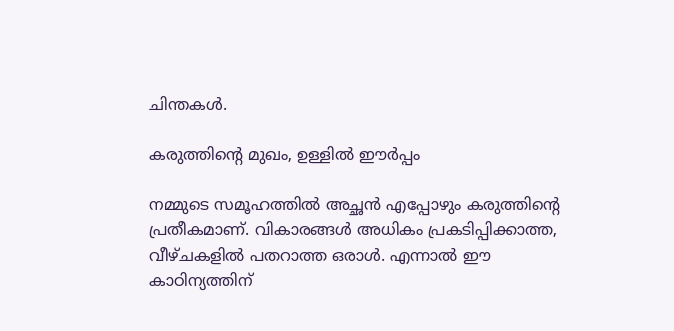ചിന്തകൾ.

കരുത്തിന്റെ മുഖം, ഉള്ളിൽ ഈർപ്പം

നമ്മുടെ സമൂഹത്തിൽ അച്ഛൻ എപ്പോഴും കരുത്തിന്റെ പ്രതീകമാണ്. വികാരങ്ങൾ അധികം പ്രകടിപ്പിക്കാത്ത, വീഴ്ചകളിൽ പതറാത്ത ഒരാൾ. എന്നാൽ ഈ കാഠിന്യത്തിന്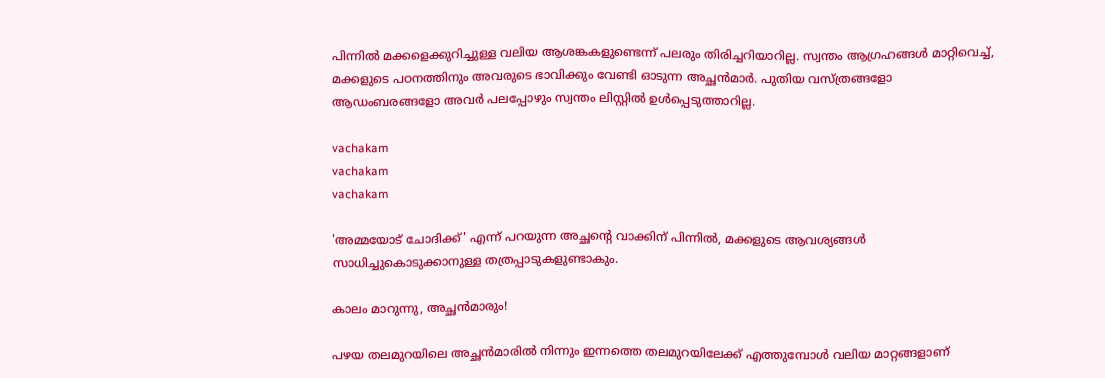പിന്നിൽ മക്കളെക്കുറിച്ചുള്ള വലിയ ആശങ്കകളുണ്ടെന്ന് പലരും തിരിച്ചറിയാറില്ല. സ്വന്തം ആഗ്രഹങ്ങൾ മാറ്റിവെച്ച്, മക്കളുടെ പഠനത്തിനും അവരുടെ ഭാവിക്കും വേണ്ടി ഓടുന്ന അച്ഛൻമാർ. പുതിയ വസ്ത്രങ്ങളോ ആഡംബരങ്ങളോ അവർ പലപ്പോഴും സ്വന്തം ലിസ്റ്റിൽ ഉൾപ്പെടുത്താറില്ല.

vachakam
vachakam
vachakam

'അമ്മയോട് ചോദിക്ക്' എന്ന് പറയുന്ന അച്ഛന്റെ വാക്കിന് പിന്നിൽ, മക്കളുടെ ആവശ്യങ്ങൾ സാധിച്ചുകൊടുക്കാനുള്ള തത്രപ്പാടുകളുണ്ടാകും.

കാലം മാറുന്നു, അച്ഛൻമാരും!

പഴയ തലമുറയിലെ അച്ഛൻമാരിൽ നിന്നും ഇന്നത്തെ തലമുറയിലേക്ക് എത്തുമ്പോൾ വലിയ മാറ്റങ്ങളാണ്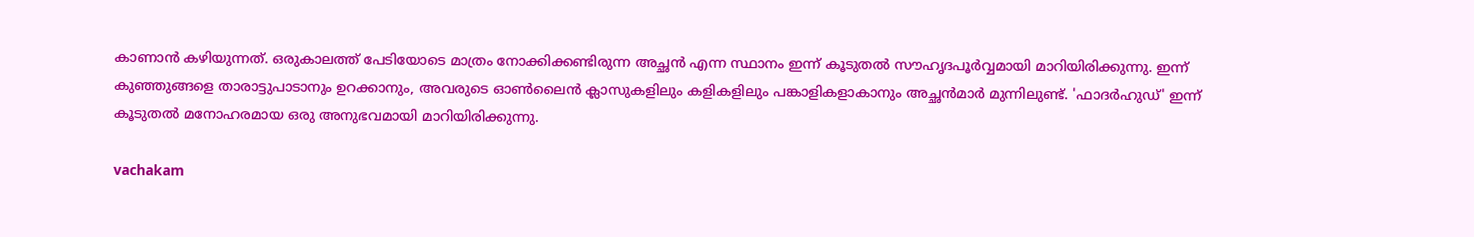കാണാൻ കഴിയുന്നത്. ഒരുകാലത്ത് പേടിയോടെ മാത്രം നോക്കിക്കണ്ടിരുന്ന അച്ഛൻ എന്ന സ്ഥാനം ഇന്ന് കൂടുതൽ സൗഹൃദപൂർവ്വമായി മാറിയിരിക്കുന്നു. ഇന്ന് കുഞ്ഞുങ്ങളെ താരാട്ടുപാടാനും ഉറക്കാനും, അവരുടെ ഓൺലൈൻ ക്ലാസുകളിലും കളികളിലും പങ്കാളികളാകാനും അച്ഛൻമാർ മുന്നിലുണ്ട്. 'ഫാദർഹുഡ്' ഇന്ന് കൂടുതൽ മനോഹരമായ ഒരു അനുഭവമായി മാറിയിരിക്കുന്നു.

vachakam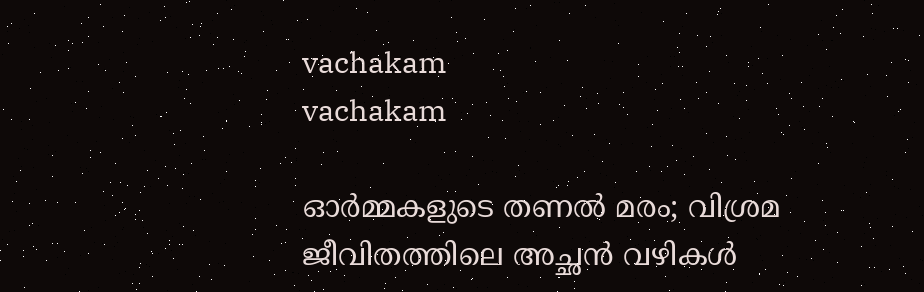vachakam
vachakam

ഓർമ്മകളുടെ തണൽ മരം; വിശ്രമ ജീവിതത്തിലെ അച്ഛൻ വഴികൾ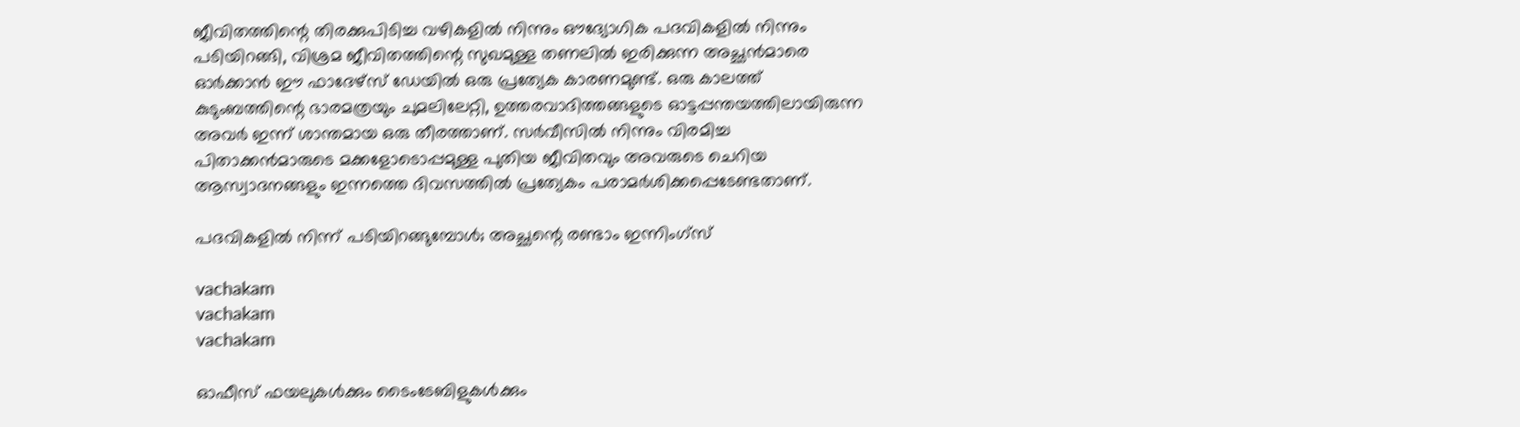ജീവിതത്തിന്റെ തിരക്കുപിടിച്ച വഴികളിൽ നിന്നും ഔദ്യോഗിക പദവികളിൽ നിന്നും പടിയിറങ്ങി, വിശ്രമ ജീവിതത്തിന്റെ സുഖമുള്ള തണലിൽ ഇരിക്കുന്ന അച്ഛൻമാരെ ഓർക്കാൻ ഈ ഫാദേഴ്‌സ് ഡേയിൽ ഒരു പ്രത്യേക കാരണമുണ്ട്. ഒരു കാലത്ത് കുടുംബത്തിന്റെ ഭാരമത്രയും ചുമലിലേറ്റി, ഉത്തരവാദിത്തങ്ങളുടെ ഓട്ടപ്പന്തയത്തിലായിരുന്ന അവർ ഇന്ന് ശാന്തമായ ഒരു തീരത്താണ്. സർവീസിൽ നിന്നും വിരമിച്ച പിതാക്കൻമാരുടെ മക്കളോടൊപ്പമുള്ള പുതിയ ജീവിതവും അവരുടെ ചെറിയ ആസ്വാദനങ്ങളും ഇന്നത്തെ ദിവസത്തിൽ പ്രത്യേകം പരാമർശിക്കപ്പെടേണ്ടതാണ്.

പദവികളിൽ നിന്ന് പടിയിറങ്ങുമ്പോൾ; അച്ഛന്റെ രണ്ടാം ഇന്നിംഗ്‌സ്

vachakam
vachakam
vachakam

ഓഫീസ് ഫയലുകൾക്കും ടൈംടേബിളുകൾക്കും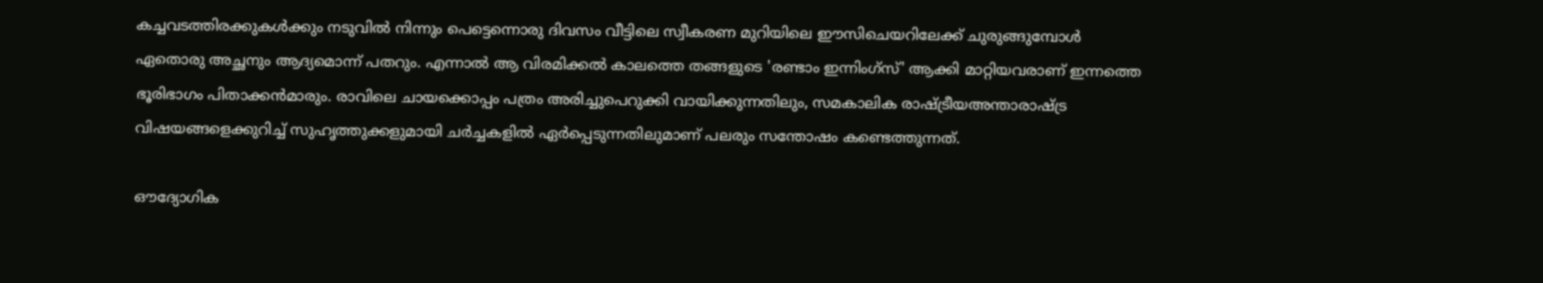കച്ചവടത്തിരക്കുകൾക്കും നടുവിൽ നിന്നും പെട്ടെന്നൊരു ദിവസം വീട്ടിലെ സ്വീകരണ മുറിയിലെ ഈസിചെയറിലേക്ക് ചുരുങ്ങുമ്പോൾ ഏതൊരു അച്ഛനും ആദ്യമൊന്ന് പതറും. എന്നാൽ ആ വിരമിക്കൽ കാലത്തെ തങ്ങളുടെ 'രണ്ടാം ഇന്നിംഗ്‌സ്' ആക്കി മാറ്റിയവരാണ് ഇന്നത്തെ ഭൂരിഭാഗം പിതാക്കൻമാരും. രാവിലെ ചായക്കൊപ്പം പത്രം അരിച്ചുപെറുക്കി വായിക്കുന്നതിലും, സമകാലിക രാഷ്ട്രീയഅന്താരാഷ്ട്ര വിഷയങ്ങളെക്കുറിച്ച് സുഹൃത്തുക്കളുമായി ചർച്ചകളിൽ ഏർപ്പെടുന്നതിലുമാണ് പലരും സന്തോഷം കണ്ടെത്തുന്നത്.

ഔദ്യോഗിക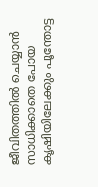ജീവിതത്തിൽ ചെയ്യാൻ സാധിക്കാതെ പോയ കൃഷിയിലേക്കും പൂന്തോട്ട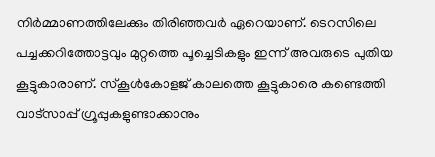നിർമ്മാണത്തിലേക്കും തിരിഞ്ഞവർ ഏറെയാണ്. ടെറസിലെ പച്ചക്കറിത്തോട്ടവും മുറ്റത്തെ പൂച്ചെടികളും ഇന്ന് അവരുടെ പുതിയ കൂട്ടുകാരാണ്. സ്‌കൂൾകോളജ് കാലത്തെ കൂട്ടുകാരെ കണ്ടെത്തി വാട്‌സാപ്പ് ഗ്രൂപ്പുകളുണ്ടാക്കാനും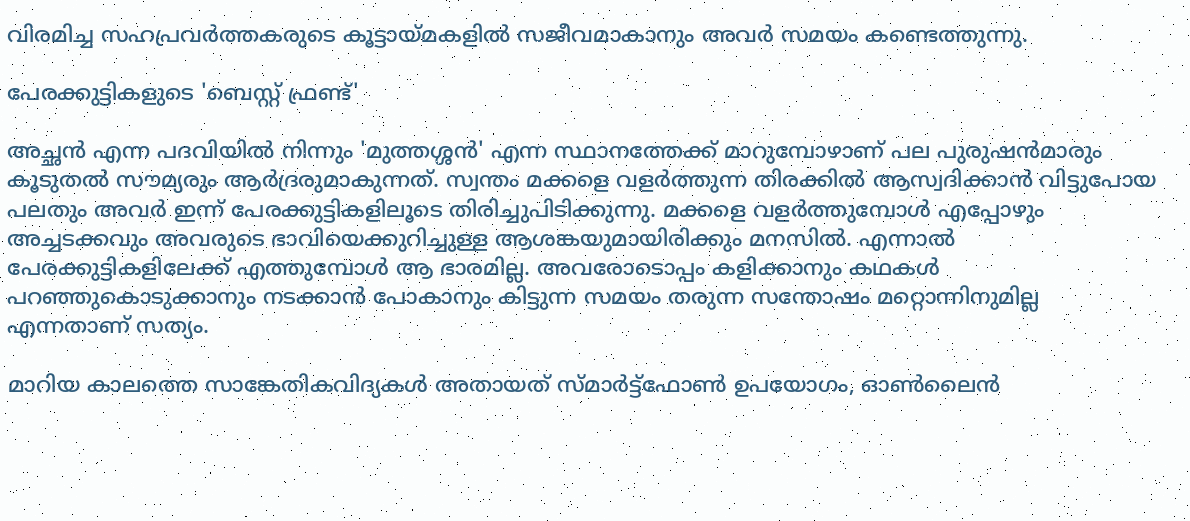വിരമിച്ച സഹപ്രവർത്തകരുടെ കൂട്ടായ്മകളിൽ സജീവമാകാനും അവർ സമയം കണ്ടെത്തുന്നു.

പേരക്കുട്ടികളുടെ 'ബെസ്റ്റ് ഫ്രണ്ട്'

അച്ഛൻ എന്ന പദവിയിൽ നിന്നും 'മുത്തശ്ശൻ' എന്ന സ്ഥാനത്തേക്ക് മാറുമ്പോഴാണ് പല പുരുഷൻമാരും കൂടുതൽ സൗമ്യരും ആർദ്രരുമാകുന്നത്. സ്വന്തം മക്കളെ വളർത്തുന്ന തിരക്കിൽ ആസ്വദിക്കാൻ വിട്ടുപോയ പലതും അവർ ഇന്ന് പേരക്കുട്ടികളിലൂടെ തിരിച്ചുപിടിക്കുന്നു. മക്കളെ വളർത്തുമ്പോൾ എപ്പോഴും അച്ചടക്കവും അവരുടെ ഭാവിയെക്കുറിച്ചുള്ള ആശങ്കയുമായിരിക്കും മനസിൽ. എന്നാൽ പേരക്കുട്ടികളിലേക്ക് എത്തുമ്പോൾ ആ ഭാരമില്ല. അവരോടൊപ്പം കളിക്കാനും കഥകൾ പറഞ്ഞുകൊടുക്കാനും നടക്കാൻ പോകാനും കിട്ടുന്ന സമയം തരുന്ന സന്തോഷം മറ്റൊന്നിനുമില്ല എന്നതാണ് സത്യം.

മാറിയ കാലത്തെ സാങ്കേതികവിദ്യകൾ അതായത് സ്മാർട്ട്‌ഫോൺ ഉപയോഗം, ഓൺലൈൻ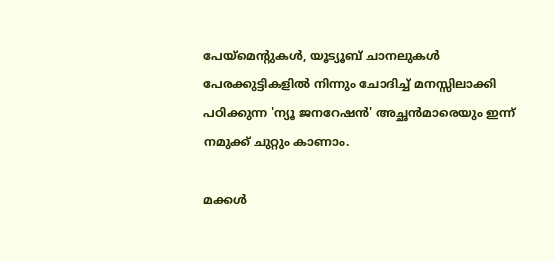പേയ്‌മെന്റുകൾ, യൂട്യൂബ് ചാനലുകൾ പേരക്കുട്ടികളിൽ നിന്നും ചോദിച്ച് മനസ്സിലാക്കി പഠിക്കുന്ന 'ന്യൂ ജനറേഷൻ' അച്ഛൻമാരെയും ഇന്ന് നമുക്ക് ചുറ്റും കാണാം.

മക്കൾ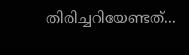തിരിച്ചറിയേണ്ടത്...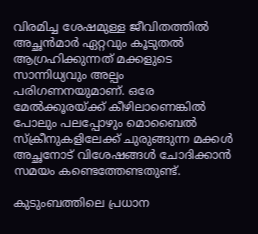വിരമിച്ച ശേഷമുള്ള ജീവിതത്തിൽ അച്ഛൻമാർ ഏറ്റവും കൂടുതൽ ആഗ്രഹിക്കുന്നത് മക്കളുടെ സാന്നിധ്യവും അല്പം പരിഗണനയുമാണ്. ഒരേ മേൽക്കൂരയ്ക്ക് കീഴിലാണെങ്കിൽ പോലും പലപ്പോഴും മൊബൈൽ സ്‌ക്രീനുകളിലേക്ക് ചുരുങ്ങുന്ന മക്കൾ അച്ഛനോട് വിശേഷങ്ങൾ ചോദിക്കാൻ സമയം കണ്ടെത്തേണ്ടതുണ്ട്.

കുടുംബത്തിലെ പ്രധാന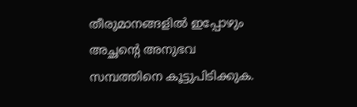തീരുമാനങ്ങളിൽ ഇപ്പോഴും അച്ഛന്റെ അനുഭവ സമ്പത്തിനെ കൂട്ടുപിടിക്കുക.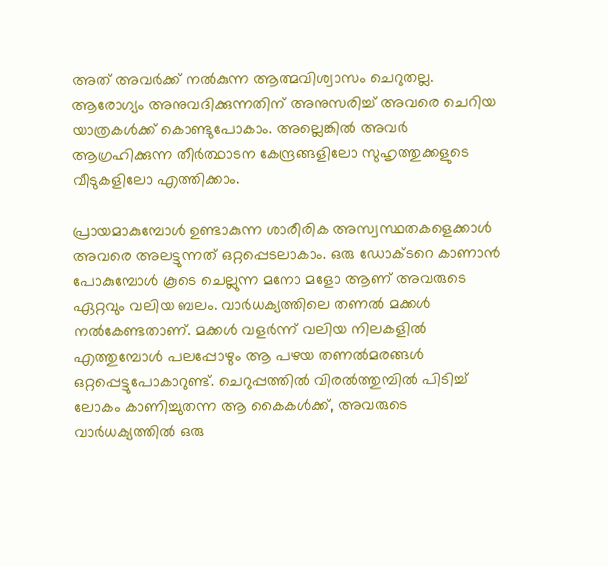അത് അവർക്ക് നൽകുന്ന ആത്മവിശ്വാസം ചെറുതല്ല. ആരോഗ്യം അനുവദിക്കുന്നതിന് അനുസരിച്ച് അവരെ ചെറിയ യാത്രകൾക്ക് കൊണ്ടുപോകാം. അല്ലെങ്കിൽ അവർ ആഗ്രഹിക്കുന്ന തീർത്ഥാടന കേന്ദ്രങ്ങളിലോ സുഹൃത്തുക്കളുടെ വീടുകളിലോ എത്തിക്കാം.

പ്രായമാകുമ്പോൾ ഉണ്ടാകുന്ന ശാരീരിക അസ്വസ്ഥതകളെക്കാൾ അവരെ അലട്ടുന്നത് ഒറ്റപ്പെടലാകാം. ഒരു ഡോക്ടറെ കാണാൻ പോകുമ്പോൾ കൂടെ ചെല്ലുന്ന മനോ മളോ ആണ് അവരുടെ ഏറ്റവും വലിയ ബലം. വാർധക്യത്തിലെ തണൽ മക്കൾ നൽകേണ്ടതാണ്. മക്കൾ വളർന്ന് വലിയ നിലകളിൽ എത്തുമ്പോൾ പലപ്പോഴും ആ പഴയ തണൽമരങ്ങൾ ഒറ്റപ്പെട്ടുപോകാറുണ്ട്. ചെറുപ്പത്തിൽ വിരൽത്തുമ്പിൽ പിടിച്ച് ലോകം കാണിച്ചുതന്ന ആ കൈകൾക്ക്, അവരുടെ വാർധക്യത്തിൽ ഒരു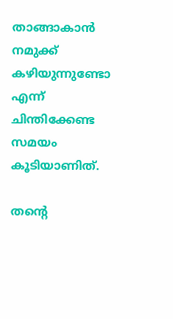താങ്ങാകാൻ നമുക്ക് കഴിയുന്നുണ്ടോ എന്ന് ചിന്തിക്കേണ്ട സമയം കൂടിയാണിത്.

തന്റെ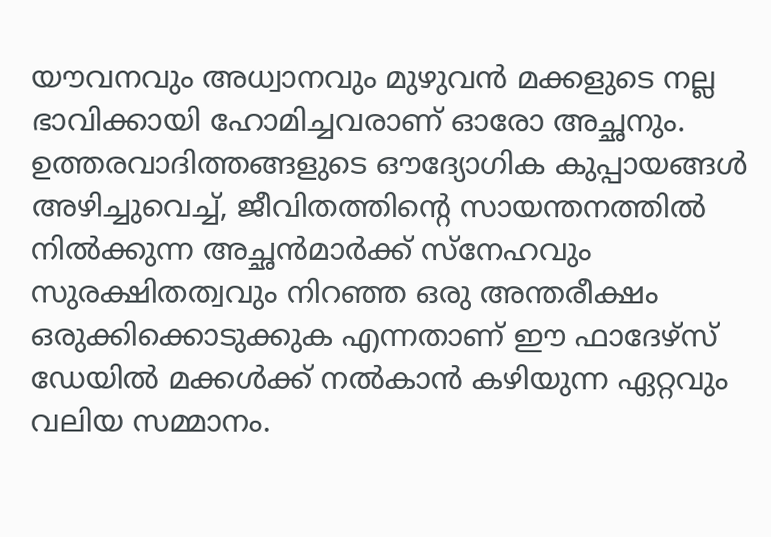യൗവനവും അധ്വാനവും മുഴുവൻ മക്കളുടെ നല്ല ഭാവിക്കായി ഹോമിച്ചവരാണ് ഓരോ അച്ഛനും. ഉത്തരവാദിത്തങ്ങളുടെ ഔദ്യോഗിക കുപ്പായങ്ങൾ അഴിച്ചുവെച്ച്, ജീവിതത്തിന്റെ സായന്തനത്തിൽ നിൽക്കുന്ന അച്ഛൻമാർക്ക് സ്‌നേഹവും സുരക്ഷിതത്വവും നിറഞ്ഞ ഒരു അന്തരീക്ഷം ഒരുക്കിക്കൊടുക്കുക എന്നതാണ് ഈ ഫാദേഴ്‌സ് ഡേയിൽ മക്കൾക്ക് നൽകാൻ കഴിയുന്ന ഏറ്റവും വലിയ സമ്മാനം.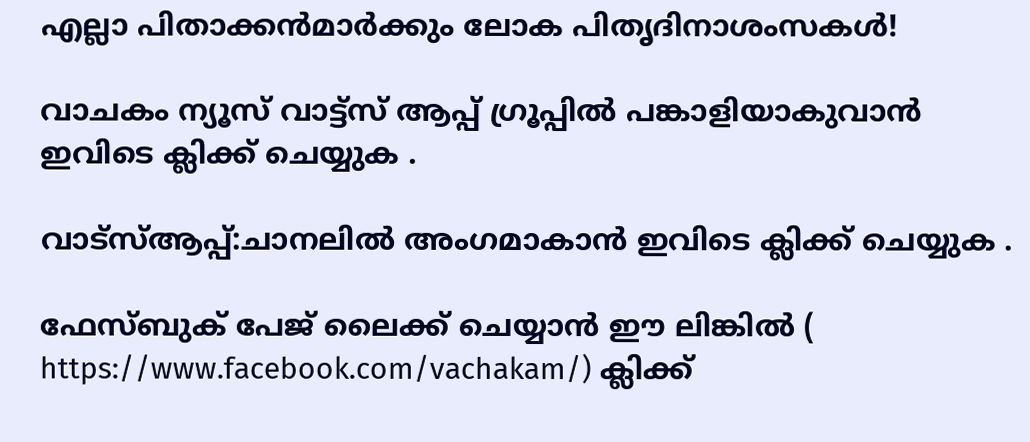എല്ലാ പിതാക്കൻമാർക്കും ലോക പിതൃദിനാശംസകൾ!

വാചകം ന്യൂസ് വാട്ട്സ് ആപ്പ് ഗ്രൂപ്പിൽ പങ്കാളിയാകുവാൻ ഇവിടെ ക്ലിക്ക് ചെയ്യുക .

വാട്സ്ആപ്പ്:ചാനലിൽ അംഗമാകാൻ ഇവിടെ ക്ലിക്ക് ചെയ്യുക .

ഫേസ്ബുക് പേജ് ലൈക്ക് ചെയ്യാൻ ഈ ലിങ്കിൽ (
https://www.facebook.com/vachakam/) ക്ലിക്ക്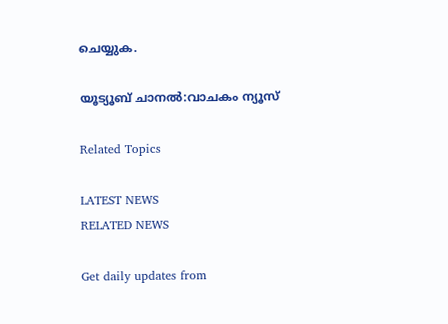ചെയ്യുക.

യൂട്യൂബ് ചാനൽ:വാചകം ന്യൂസ്

Related Topics

LATEST NEWS
RELATED NEWS

Get daily updates from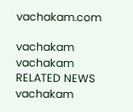vachakam.com

vachakam
vachakam
RELATED NEWS
vachakam